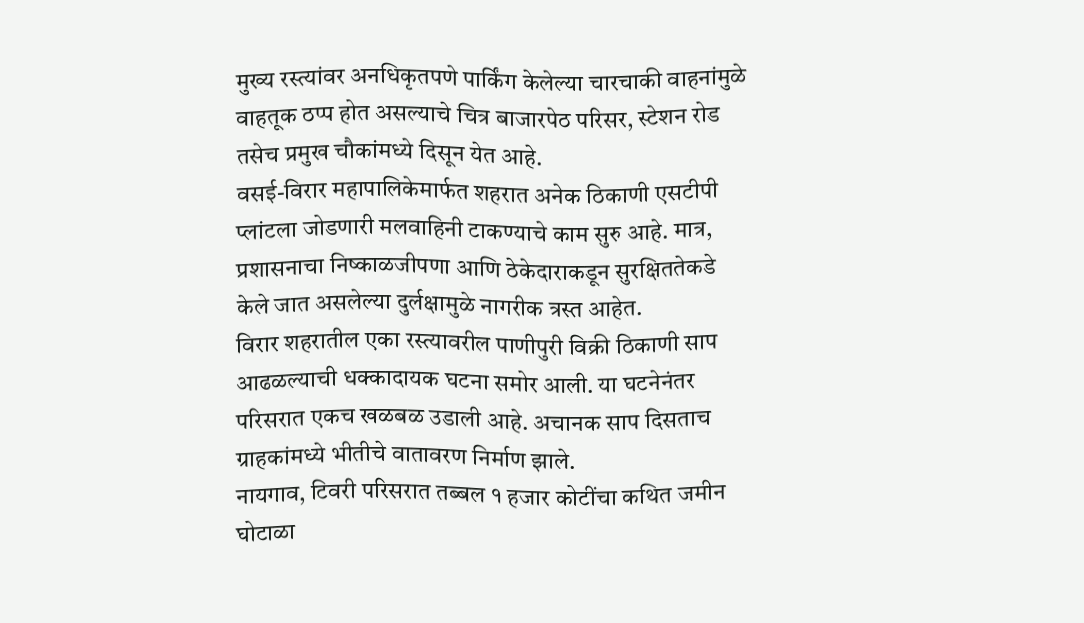मुख्य रस्त्यांवर अनधिकृतपणे पार्किंग केलेल्या चारचाकी वाहनांमुळे वाहतूक ठप्प होत असल्याचे चित्र बाजारपेठ परिसर, स्टेशन रोड तसेच प्रमुख चौकांमध्ये दिसून येत आहे.
वसई-विरार महापालिकेमार्फत शहरात अनेक ठिकाणी एसटीपी प्लांटला जोडणारी मलवाहिनी टाकण्याचे काम सुरु आहे. मात्र, प्रशासनाचा निष्काळजीपणा आणि ठेकेदाराकडून सुरक्षिततेकडे केले जात असलेल्या दुर्लक्षामुळे नागरीक त्रस्त आहेत.
विरार शहरातील एका रस्त्यावरील पाणीपुरी विक्री ठिकाणी साप आढळल्याची धक्कादायक घटना समोर आली. या घटनेनंतर परिसरात एकच खळबळ उडाली आहे. अचानक साप दिसताच ग्राहकांमध्ये भीतीचे वातावरण निर्माण झाले.
नायगाव, टिवरी परिसरात तब्बल १ हजार कोटींचा कथित जमीन घोटाळा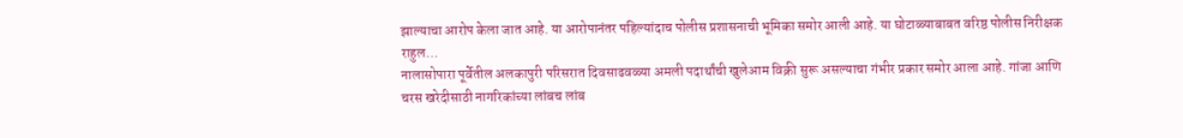झाल्याचा आरोप केला जात आहे. या आरोपानंतर पहिल्यांदाच पोलीस प्रशासनाची भूमिका समोर आली आहे. या घोटाळ्याबाबत वरिष्ठ पोलीस निरीक्षक राहुल…
नालासोपारा पूर्वेतील अलकापुरी परिसरात दिवसाढवळ्या अमली पदार्थांची खुलेआम विक्री सुरू असल्याचा गंभीर प्रकार समोर आला आहे. गांजा आणि चरस खरेदीसाठी नागरिकांच्या लांबच लांब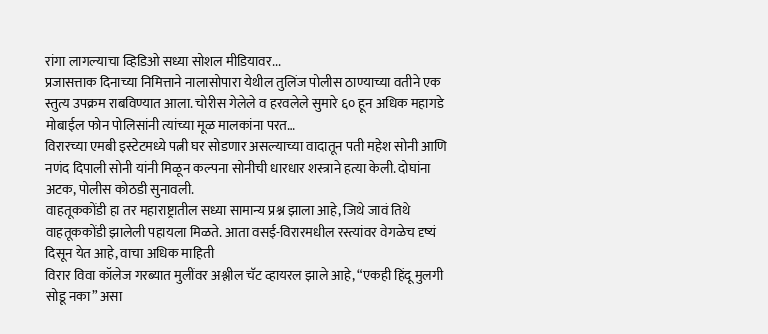रांगा लागल्याचा व्हिडिओ सध्या सोशल मीडियावर...
प्रजासत्ताक दिनाच्या निमित्ताने नालासोपारा येथील तुलिंज पोलीस ठाण्याच्या वतीने एक स्तुत्य उपक्रम राबविण्यात आला. चोरीस गेलेले व हरवलेले सुमारे ६० हून अधिक महागडे मोबाईल फोन पोलिसांनी त्यांच्या मूळ मालकांना परत…
विरारच्या एमबी इस्टेटमध्ये पत्नी घर सोडणार असल्याच्या वादातून पती महेश सोनी आणि नणंद दिपाली सोनी यांनी मिळून कल्पना सोनीची धारधार शस्त्राने हत्या केली. दोघांना अटक, पोलीस कोठडी सुनावली.
वाहतूककोंडी हा तर महाराष्ट्रातील सध्या सामान्य प्रश्न झाला आहे, जिथे जावं तिथे वाहतूककोंडी झालेली पहायला मिळते. आता वसई-विरारमधील रस्त्यांवर वेगळेच दृष्यं दिसून येत आहे, वाचा अधिक माहिती
विरार विवा कॉलेज गरब्यात मुलींवर अश्लील चॅट व्हायरल झाले आहे, “एकही हिंदू मुलगी सोडू नका” असा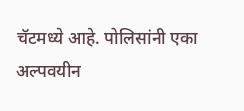चॅटमध्ये आहे. पोलिसांनी एका अल्पवयीन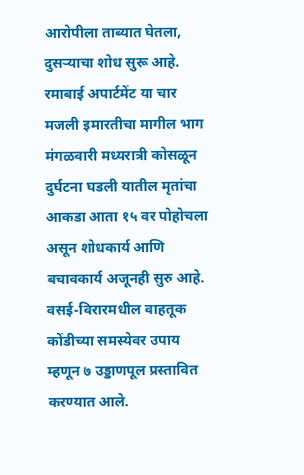आरोपीला ताब्यात घेतला, दुसऱ्याचा शोध सुरू आहे.
रमाबाई अपार्टमेंट या चार मजली इमारतीचा मागील भाग मंगळवारी मध्यरात्री कोसळून दुर्घटना घडली यातील मृतांचा आकडा आता १५ वर पोहोचला असून शोधकार्य आणि बचावकार्य अजूनही सुरु आहे.
वसई-विरारमधील वाहतूक कोंडीच्या समस्येवर उपाय म्हणून ७ उड्डाणपूल प्रस्तावित करण्यात आले.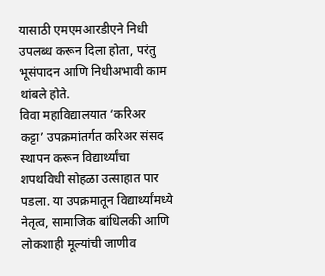यासाठी एमएमआरडीएने निधी उपलब्ध करून दिला होता, परंतु भूसंपादन आणि निधीअभावी काम थांबले होते.
विवा महाविद्यालयात ‘करिअर कट्टा’ उपक्रमांतर्गत करिअर संसद स्थापन करून विद्यार्थ्यांचा शपथविधी सोहळा उत्साहात पार पडला. या उपक्रमातून विद्यार्थ्यांमध्ये नेतृत्व, सामाजिक बांधिलकी आणि लोकशाही मूल्यांची जाणीव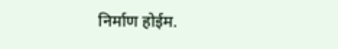निर्माण होईम.